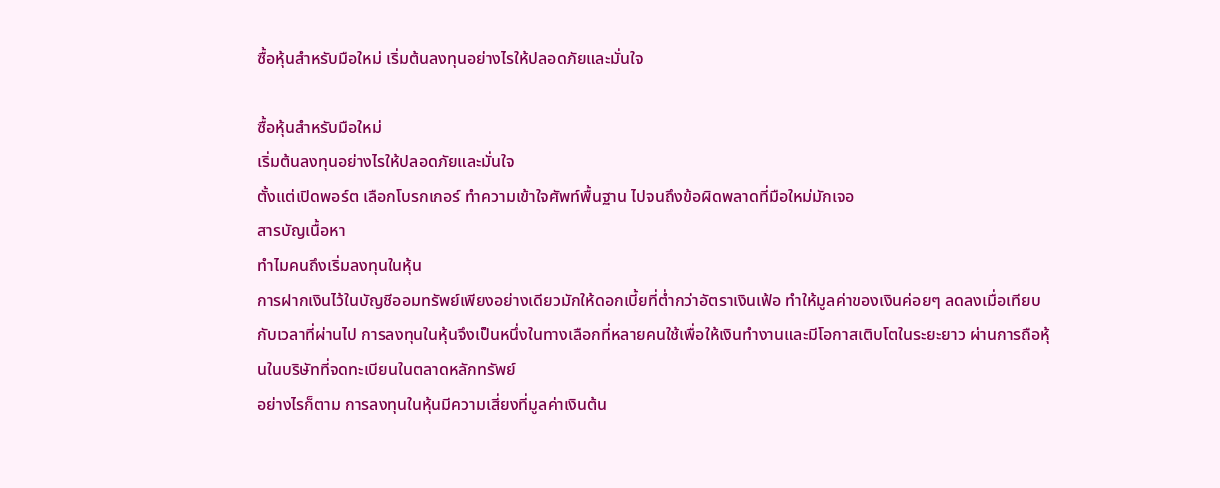ซื้อหุ้นสำหรับมือใหม่ เริ่มต้นลงทุนอย่างไรให้ปลอดภัยและมั่นใจ

ซื้อหุ้นสำหรับมือใหม่
เริ่มต้นลงทุนอย่างไรให้ปลอดภัยและมั่นใจ
ตั้งแต่เปิดพอร์ต เลือกโบรกเกอร์ ทำความเข้าใจศัพท์พื้นฐาน ไปจนถึงข้อผิดพลาดที่มือใหม่มักเจอ
สารบัญเนื้อหา
ทำไมคนถึงเริ่มลงทุนในหุ้น
การฝากเงินไว้ในบัญชีออมทรัพย์เพียงอย่างเดียวมักให้ดอกเบี้ยที่ต่ำกว่าอัตราเงินเฟ้อ ทำให้มูลค่าของเงินค่อยๆ ลดลงเมื่อเทียบกับเวลาที่ผ่านไป การลงทุนในหุ้นจึงเป็นหนึ่งในทางเลือกที่หลายคนใช้เพื่อให้เงินทำงานและมีโอกาสเติบโตในระยะยาว ผ่านการถือหุ้นในบริษัทที่จดทะเบียนในตลาดหลักทรัพย์
อย่างไรก็ตาม การลงทุนในหุ้นมีความเสี่ยงที่มูลค่าเงินต้น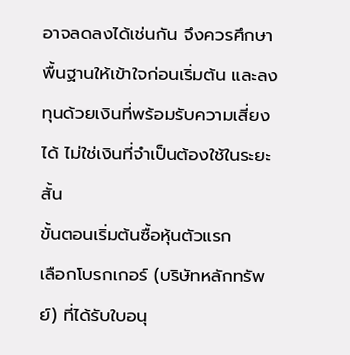อาจลดลงได้เช่นกัน จึงควรศึกษาพื้นฐานให้เข้าใจก่อนเริ่มต้น และลงทุนด้วยเงินที่พร้อมรับความเสี่ยงได้ ไม่ใช่เงินที่จำเป็นต้องใช้ในระยะสั้น
ขั้นตอนเริ่มต้นซื้อหุ้นตัวแรก
เลือกโบรกเกอร์ (บริษัทหลักทรัพย์) ที่ได้รับใบอนุ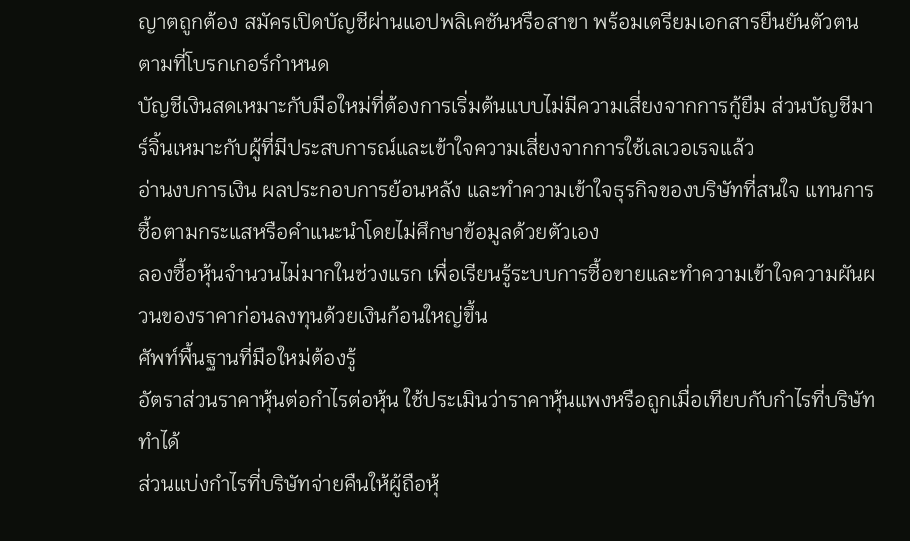ญาตถูกต้อง สมัครเปิดบัญชีผ่านแอปพลิเคชันหรือสาขา พร้อมเตรียมเอกสารยืนยันตัวตนตามที่โบรกเกอร์กำหนด
บัญชีเงินสดเหมาะกับมือใหม่ที่ต้องการเริ่มต้นแบบไม่มีความเสี่ยงจากการกู้ยืม ส่วนบัญชีมาร์จิ้นเหมาะกับผู้ที่มีประสบการณ์และเข้าใจความเสี่ยงจากการใช้เลเวอเรจแล้ว
อ่านงบการเงิน ผลประกอบการย้อนหลัง และทำความเข้าใจธุรกิจของบริษัทที่สนใจ แทนการซื้อตามกระแสหรือคำแนะนำโดยไม่ศึกษาข้อมูลด้วยตัวเอง
ลองซื้อหุ้นจำนวนไม่มากในช่วงแรก เพื่อเรียนรู้ระบบการซื้อขายและทำความเข้าใจความผันผวนของราคาก่อนลงทุนด้วยเงินก้อนใหญ่ขึ้น
ศัพท์พื้นฐานที่มือใหม่ต้องรู้
อัตราส่วนราคาหุ้นต่อกำไรต่อหุ้น ใช้ประเมินว่าราคาหุ้นแพงหรือถูกเมื่อเทียบกับกำไรที่บริษัททำได้
ส่วนแบ่งกำไรที่บริษัทจ่ายคืนให้ผู้ถือหุ้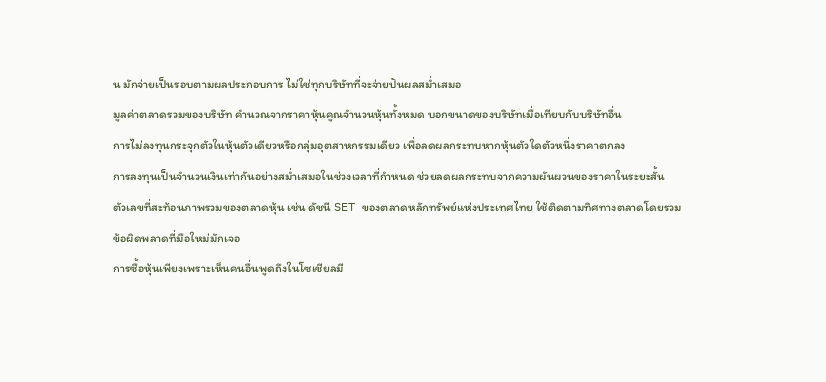น มักจ่ายเป็นรอบตามผลประกอบการ ไม่ใช่ทุกบริษัทที่จะจ่ายปันผลสม่ำเสมอ
มูลค่าตลาดรวมของบริษัท คำนวณจากราคาหุ้นคูณจำนวนหุ้นทั้งหมด บอกขนาดของบริษัทเมื่อเทียบกับบริษัทอื่น
การไม่ลงทุนกระจุกตัวในหุ้นตัวเดียวหรือกลุ่มอุตสาหกรรมเดียว เพื่อลดผลกระทบหากหุ้นตัวใดตัวหนึ่งราคาตกลง
การลงทุนเป็นจำนวนเงินเท่ากันอย่างสม่ำเสมอในช่วงเวลาที่กำหนด ช่วยลดผลกระทบจากความผันผวนของราคาในระยะสั้น
ตัวเลขที่สะท้อนภาพรวมของตลาดหุ้น เช่น ดัชนี SET ของตลาดหลักทรัพย์แห่งประเทศไทย ใช้ติดตามทิศทางตลาดโดยรวม
ข้อผิดพลาดที่มือใหม่มักเจอ
การซื้อหุ้นเพียงเพราะเห็นคนอื่นพูดถึงในโซเชียลมี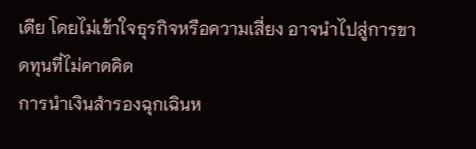เดีย โดยไม่เข้าใจธุรกิจหรือความเสี่ยง อาจนำไปสู่การขาดทุนที่ไม่คาดคิด
การนำเงินสำรองฉุกเฉินห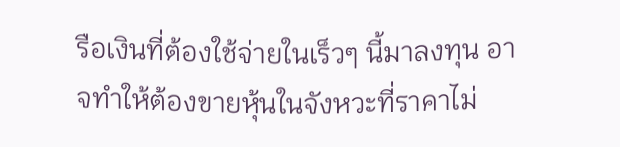รือเงินที่ต้องใช้จ่ายในเร็วๆ นี้มาลงทุน อาจทำให้ต้องขายหุ้นในจังหวะที่ราคาไม่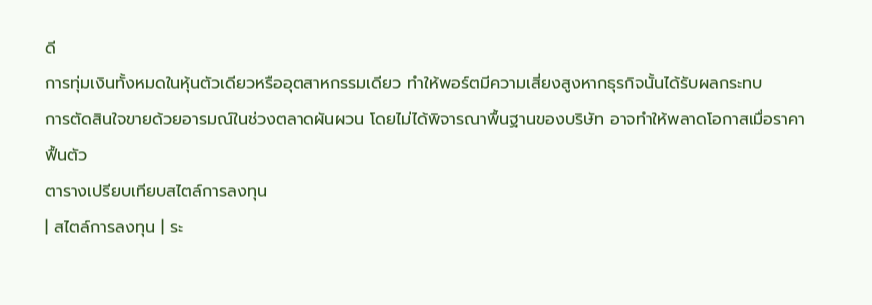ดี
การทุ่มเงินทั้งหมดในหุ้นตัวเดียวหรืออุตสาหกรรมเดียว ทำให้พอร์ตมีความเสี่ยงสูงหากธุรกิจนั้นได้รับผลกระทบ
การตัดสินใจขายด้วยอารมณ์ในช่วงตลาดผันผวน โดยไม่ได้พิจารณาพื้นฐานของบริษัท อาจทำให้พลาดโอกาสเมื่อราคาฟื้นตัว
ตารางเปรียบเทียบสไตล์การลงทุน
| สไตล์การลงทุน | ระ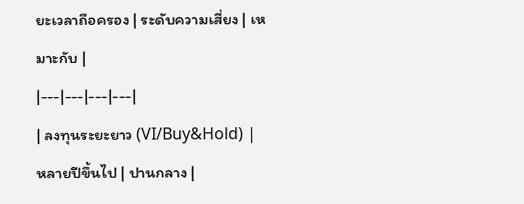ยะเวลาถือครอง | ระดับความเสี่ยง | เหมาะกับ |
|---|---|---|---|
| ลงทุนระยะยาว (VI/Buy&Hold) | หลายปีขึ้นไป | ปานกลาง |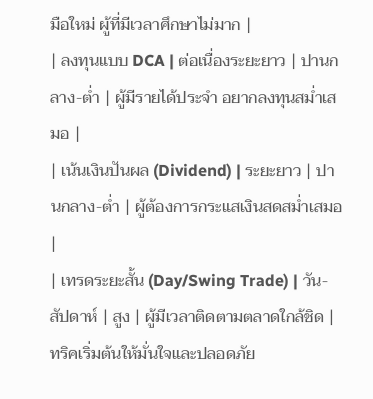มือใหม่ ผู้ที่มีเวลาศึกษาไม่มาก |
| ลงทุนแบบ DCA | ต่อเนื่องระยะยาว | ปานกลาง-ต่ำ | ผู้มีรายได้ประจำ อยากลงทุนสม่ำเสมอ |
| เน้นเงินปันผล (Dividend) | ระยะยาว | ปานกลาง-ต่ำ | ผู้ต้องการกระแสเงินสดสม่ำเสมอ |
| เทรดระยะสั้น (Day/Swing Trade) | วัน-สัปดาห์ | สูง | ผู้มีเวลาติดตามตลาดใกล้ชิด |
ทริคเริ่มต้นให้มั่นใจและปลอดภัย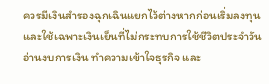ควรมีเงินสำรองฉุกเฉินแยกไว้ต่างหากก่อนเริ่มลงทุน และใช้เฉพาะเงินเย็นที่ไม่กระทบการใช้ชีวิตประจำวัน
อ่านงบการเงิน ทำความเข้าใจธุรกิจ และ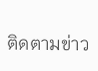ติดตามข่าว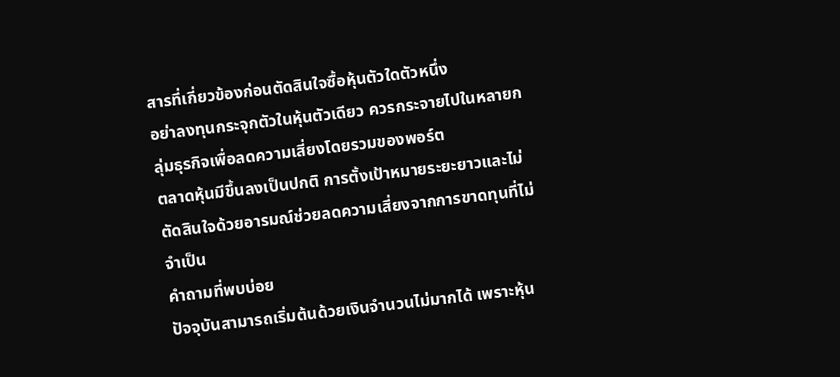สารที่เกี่ยวข้องก่อนตัดสินใจซื้อหุ้นตัวใดตัวหนึ่ง
อย่าลงทุนกระจุกตัวในหุ้นตัวเดียว ควรกระจายไปในหลายกลุ่มธุรกิจเพื่อลดความเสี่ยงโดยรวมของพอร์ต
ตลาดหุ้นมีขึ้นลงเป็นปกติ การตั้งเป้าหมายระยะยาวและไม่ตัดสินใจด้วยอารมณ์ช่วยลดความเสี่ยงจากการขาดทุนที่ไม่จำเป็น
คำถามที่พบบ่อย
ปัจจุบันสามารถเริ่มต้นด้วยเงินจำนวนไม่มากได้ เพราะหุ้น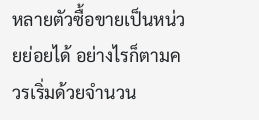หลายตัวซื้อขายเป็นหน่วยย่อยได้ อย่างไรก็ตามควรเริ่มด้วยจำนวน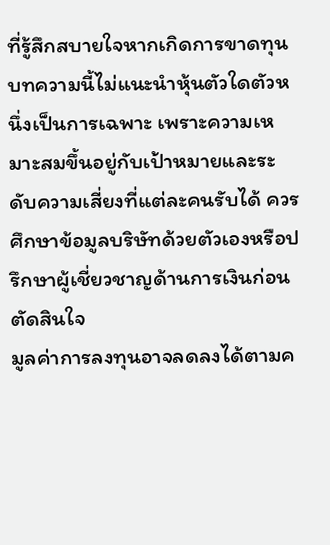ที่รู้สึกสบายใจหากเกิดการขาดทุน
บทความนี้ไม่แนะนำหุ้นตัวใดตัวหนึ่งเป็นการเฉพาะ เพราะความเหมาะสมขึ้นอยู่กับเป้าหมายและระดับความเสี่ยงที่แต่ละคนรับได้ ควรศึกษาข้อมูลบริษัทด้วยตัวเองหรือปรึกษาผู้เชี่ยวชาญด้านการเงินก่อนตัดสินใจ
มูลค่าการลงทุนอาจลดลงได้ตามค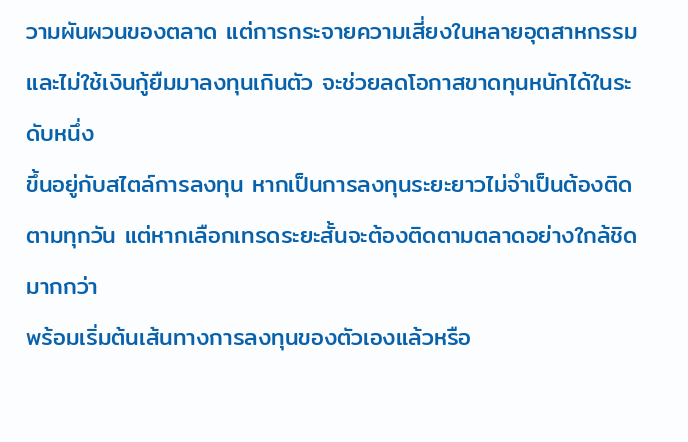วามผันผวนของตลาด แต่การกระจายความเสี่ยงในหลายอุตสาหกรรมและไม่ใช้เงินกู้ยืมมาลงทุนเกินตัว จะช่วยลดโอกาสขาดทุนหนักได้ในระดับหนึ่ง
ขึ้นอยู่กับสไตล์การลงทุน หากเป็นการลงทุนระยะยาวไม่จำเป็นต้องติดตามทุกวัน แต่หากเลือกเทรดระยะสั้นจะต้องติดตามตลาดอย่างใกล้ชิดมากกว่า
พร้อมเริ่มต้นเส้นทางการลงทุนของตัวเองแล้วหรือ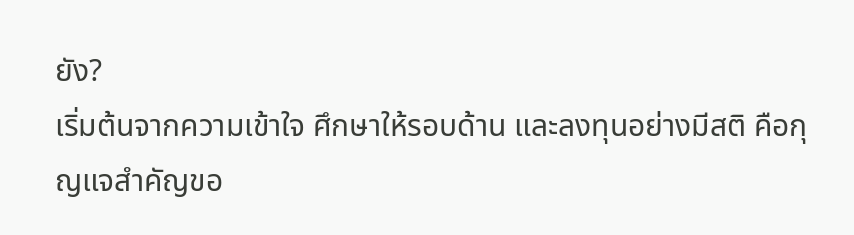ยัง?
เริ่มต้นจากความเข้าใจ ศึกษาให้รอบด้าน และลงทุนอย่างมีสติ คือกุญแจสำคัญขอ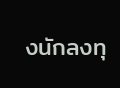งนักลงทุ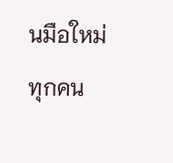นมือใหม่ทุกคน